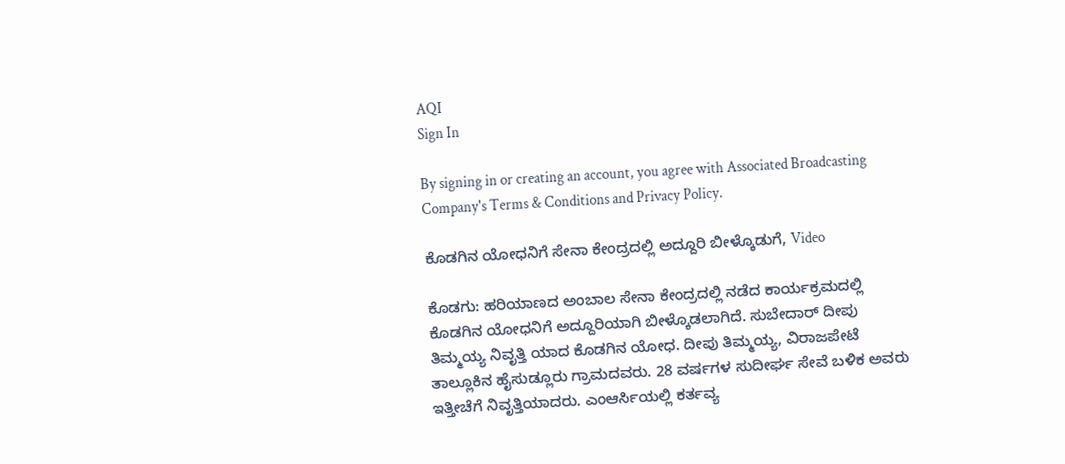AQI
Sign In

By signing in or creating an account, you agree with Associated Broadcasting Company's Terms & Conditions and Privacy Policy.

ಕೊಡಗಿನ ಯೋಧನಿಗೆ ಸೇನಾ ಕೇಂದ್ರದಲ್ಲಿ ಅದ್ದೂರಿ ಬೀಳ್ಕೊಡುಗೆ, Video

ಕೊಡಗು: ಹರಿಯಾಣದ ಅಂಬಾಲ ಸೇನಾ ಕೇಂದ್ರದಲ್ಲಿ ನಡೆದ ಕಾರ್ಯಕ್ರಮದಲ್ಲಿ ಕೊಡಗಿನ ಯೋಧನಿಗೆ ಅದ್ದೂರಿಯಾಗಿ ಬೀಳ್ಕೊಡಲಾಗಿದೆ. ಸುಬೇದಾರ್ ದೀಪು ತಿಮ್ಮಯ್ಯ ನಿವೃತ್ತಿ ಯಾದ ಕೊಡಗಿನ ಯೋಧ. ದೀಪು ತಿಮ್ಮಯ್ಯ, ವಿರಾಜಪೇಟೆ ತಾಲ್ಲೂಕಿನ ಹೈಸುಡ್ಲೂರು ಗ್ರಾಮದವರು. 28 ವರ್ಷಗಳ ಸುದೀರ್ಘ ಸೇವೆ ಬಳಿಕ ಅವರು ಇತ್ತೀಚೆಗೆ ನಿವೃತ್ತಿಯಾದರು. ಎಂಆರ್ಸಿಯಲ್ಲಿ ಕರ್ತವ್ಯ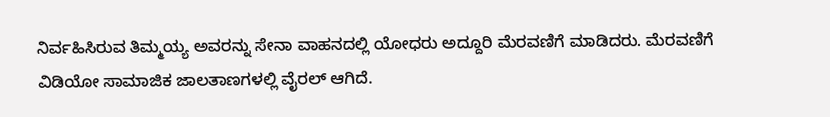ನಿರ್ವಹಿಸಿರುವ ತಿಮ್ಮಯ್ಯ ಅವರನ್ನು ಸೇನಾ ವಾಹನದಲ್ಲಿ ಯೋಧರು ಅದ್ದೂರಿ ಮೆರವಣಿಗೆ ಮಾಡಿದರು. ಮೆರವಣಿಗೆ ವಿಡಿಯೋ ಸಾಮಾಜಿಕ ಜಾಲತಾಣಗಳಲ್ಲಿ ವೈರಲ್ ಆಗಿದೆ.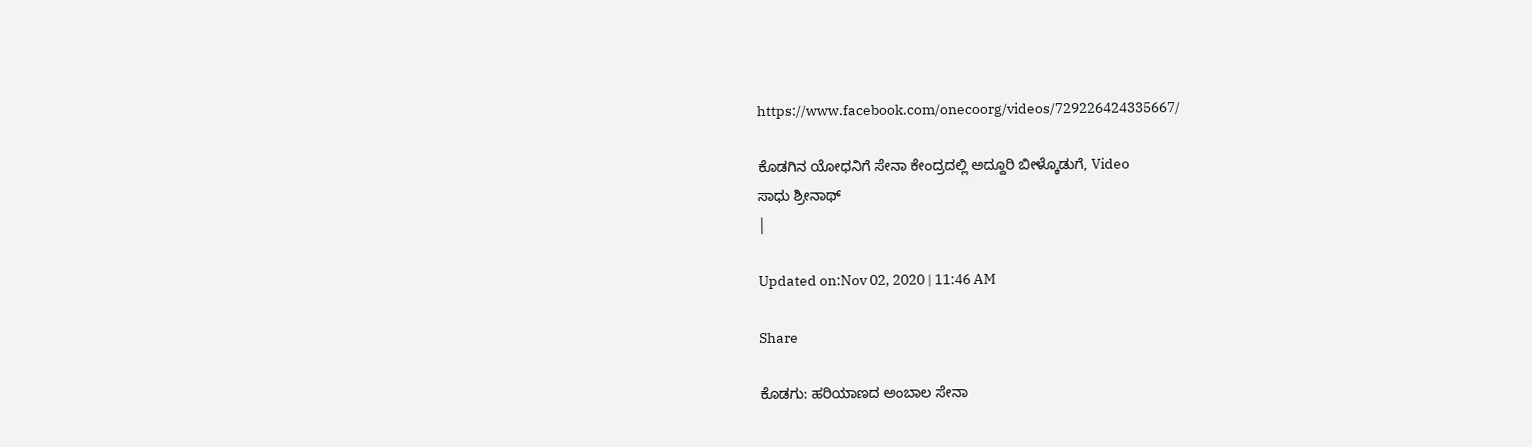https://www.facebook.com/onecoorg/videos/729226424335667/

ಕೊಡಗಿನ ಯೋಧನಿಗೆ ಸೇನಾ ಕೇಂದ್ರದಲ್ಲಿ ಅದ್ದೂರಿ ಬೀಳ್ಕೊಡುಗೆ, Video
ಸಾಧು ಶ್ರೀನಾಥ್
|

Updated on:Nov 02, 2020 | 11:46 AM

Share

ಕೊಡಗು: ಹರಿಯಾಣದ ಅಂಬಾಲ ಸೇನಾ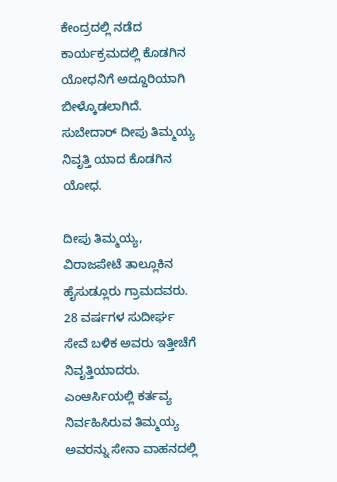ಕೇಂದ್ರದಲ್ಲಿ ನಡೆದ ಕಾರ್ಯಕ್ರಮದಲ್ಲಿ ಕೊಡಗಿನ ಯೋಧನಿಗೆ ಅದ್ದೂರಿಯಾಗಿ ಬೀಳ್ಕೊಡಲಾಗಿದೆ. ಸುಬೇದಾರ್ ದೀಪು ತಿಮ್ಮಯ್ಯ ನಿವೃತ್ತಿ ಯಾದ ಕೊಡಗಿನ ಯೋಧ.

ದೀಪು ತಿಮ್ಮಯ್ಯ, ವಿರಾಜಪೇಟೆ ತಾಲ್ಲೂಕಿನ ಹೈಸುಡ್ಲೂರು ಗ್ರಾಮದವರು. 28 ವರ್ಷಗಳ ಸುದೀರ್ಘ ಸೇವೆ ಬಳಿಕ ಅವರು ಇತ್ತೀಚೆಗೆ ನಿವೃತ್ತಿಯಾದರು. ಎಂಆರ್ಸಿಯಲ್ಲಿ ಕರ್ತವ್ಯ ನಿರ್ವಹಿಸಿರುವ ತಿಮ್ಮಯ್ಯ ಅವರನ್ನು ಸೇನಾ ವಾಹನದಲ್ಲಿ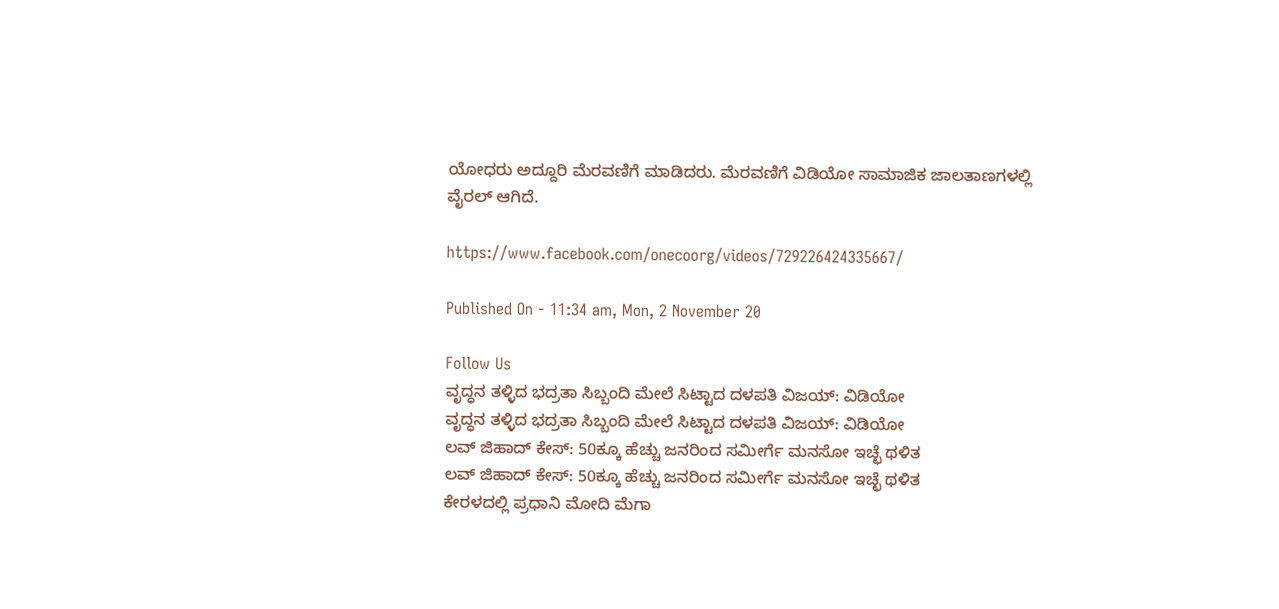ಯೋಧರು ಅದ್ದೂರಿ ಮೆರವಣಿಗೆ ಮಾಡಿದರು. ಮೆರವಣಿಗೆ ವಿಡಿಯೋ ಸಾಮಾಜಿಕ ಜಾಲತಾಣಗಳಲ್ಲಿ ವೈರಲ್ ಆಗಿದೆ.

https://www.facebook.com/onecoorg/videos/729226424335667/

Published On - 11:34 am, Mon, 2 November 20

Follow Us
ವೃದ್ಧನ ತಳ್ಳಿದ ಭದ್ರತಾ ಸಿಬ್ಬಂದಿ ಮೇಲೆ ಸಿಟ್ಟಾದ ದಳಪತಿ ವಿಜಯ್: ವಿಡಿಯೋ
ವೃದ್ಧನ ತಳ್ಳಿದ ಭದ್ರತಾ ಸಿಬ್ಬಂದಿ ಮೇಲೆ ಸಿಟ್ಟಾದ ದಳಪತಿ ವಿಜಯ್: ವಿಡಿಯೋ
ಲವ್ ಜಿಹಾದ್ ಕೇಸ್: 50ಕ್ಕೂ ಹೆಚ್ಚು ಜನರಿಂದ ಸಮೀರ್ಗೆ ಮನಸೋ ಇಚ್ಛೆ ಥಳಿತ
ಲವ್ ಜಿಹಾದ್ ಕೇಸ್: 50ಕ್ಕೂ ಹೆಚ್ಚು ಜನರಿಂದ ಸಮೀರ್ಗೆ ಮನಸೋ ಇಚ್ಛೆ ಥಳಿತ
ಕೇರಳದಲ್ಲಿ ಪ್ರಧಾನಿ ಮೋದಿ ಮೆಗಾ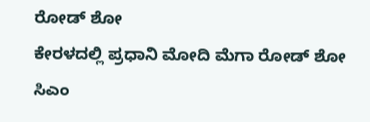ರೋಡ್ ಶೋ
ಕೇರಳದಲ್ಲಿ ಪ್ರಧಾನಿ ಮೋದಿ ಮೆಗಾ ರೋಡ್ ಶೋ
ಸಿಎಂ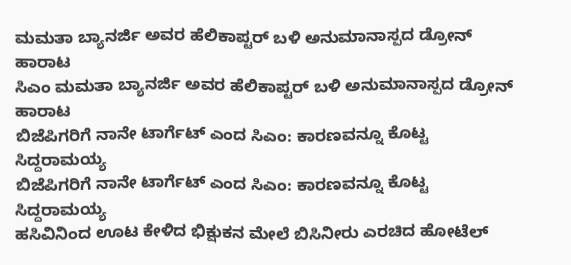ಮಮತಾ ಬ್ಯಾನರ್ಜಿ ಅವರ ಹೆಲಿಕಾಪ್ಟರ್ ಬಳಿ ಅನುಮಾನಾಸ್ಪದ ಡ್ರೋನ್ ಹಾರಾಟ
ಸಿಎಂ ಮಮತಾ ಬ್ಯಾನರ್ಜಿ ಅವರ ಹೆಲಿಕಾಪ್ಟರ್ ಬಳಿ ಅನುಮಾನಾಸ್ಪದ ಡ್ರೋನ್ ಹಾರಾಟ
ಬಿಜೆಪಿಗರಿಗೆ ನಾನೇ ಟಾರ್ಗೆಟ್ ಎಂದ ಸಿಎಂ: ಕಾರಣವನ್ನೂ ಕೊಟ್ಟ ಸಿದ್ದರಾಮಯ್ಯ
ಬಿಜೆಪಿಗರಿಗೆ ನಾನೇ ಟಾರ್ಗೆಟ್ ಎಂದ ಸಿಎಂ: ಕಾರಣವನ್ನೂ ಕೊಟ್ಟ ಸಿದ್ದರಾಮಯ್ಯ
ಹಸಿವಿನಿಂದ ಊಟ ಕೇಳಿದ ಭಿಕ್ಷುಕನ ಮೇಲೆ ಬಿಸಿನೀರು ಎರಚಿದ ಹೋಟೆಲ್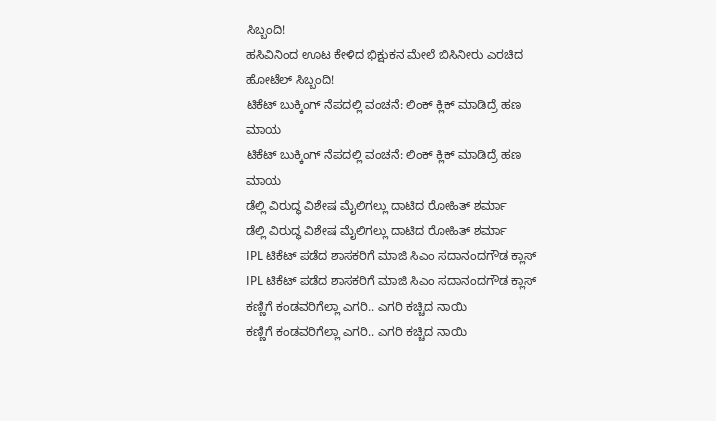ಸಿಬ್ಬಂದಿ!
ಹಸಿವಿನಿಂದ ಊಟ ಕೇಳಿದ ಭಿಕ್ಷುಕನ ಮೇಲೆ ಬಿಸಿನೀರು ಎರಚಿದ ಹೋಟೆಲ್ ಸಿಬ್ಬಂದಿ!
ಟಿಕೆಟ್ ಬುಕ್ಕಿಂಗ್ ನೆಪದಲ್ಲಿ ವಂಚನೆ: ಲಿಂಕ್ ಕ್ಲಿಕ್ ಮಾಡಿದ್ರೆ ಹಣ ಮಾಯ
ಟಿಕೆಟ್ ಬುಕ್ಕಿಂಗ್ ನೆಪದಲ್ಲಿ ವಂಚನೆ: ಲಿಂಕ್ ಕ್ಲಿಕ್ ಮಾಡಿದ್ರೆ ಹಣ ಮಾಯ
ಡೆಲ್ಲಿ ವಿರುದ್ಧ ವಿಶೇಷ ಮೈಲಿಗಲ್ಲು ದಾಟಿದ ರೋಹಿತ್ ಶರ್ಮಾ
ಡೆಲ್ಲಿ ವಿರುದ್ಧ ವಿಶೇಷ ಮೈಲಿಗಲ್ಲು ದಾಟಿದ ರೋಹಿತ್ ಶರ್ಮಾ
IPL ಟಿಕೆಟ್ ಪಡೆದ ಶಾಸಕರಿಗೆ ಮಾಜಿ ಸಿಎಂ ಸದಾನಂದಗೌಡ ಕ್ಲಾಸ್
IPL ಟಿಕೆಟ್ ಪಡೆದ ಶಾಸಕರಿಗೆ ಮಾಜಿ ಸಿಎಂ ಸದಾನಂದಗೌಡ ಕ್ಲಾಸ್
ಕಣ್ಣಿಗೆ ಕಂಡವರಿಗೆಲ್ಲಾ ಎಗರಿ.. ಎಗರಿ ಕಚ್ಚಿದ ನಾಯಿ
ಕಣ್ಣಿಗೆ ಕಂಡವರಿಗೆಲ್ಲಾ ಎಗರಿ.. ಎಗರಿ ಕಚ್ಚಿದ ನಾಯಿ